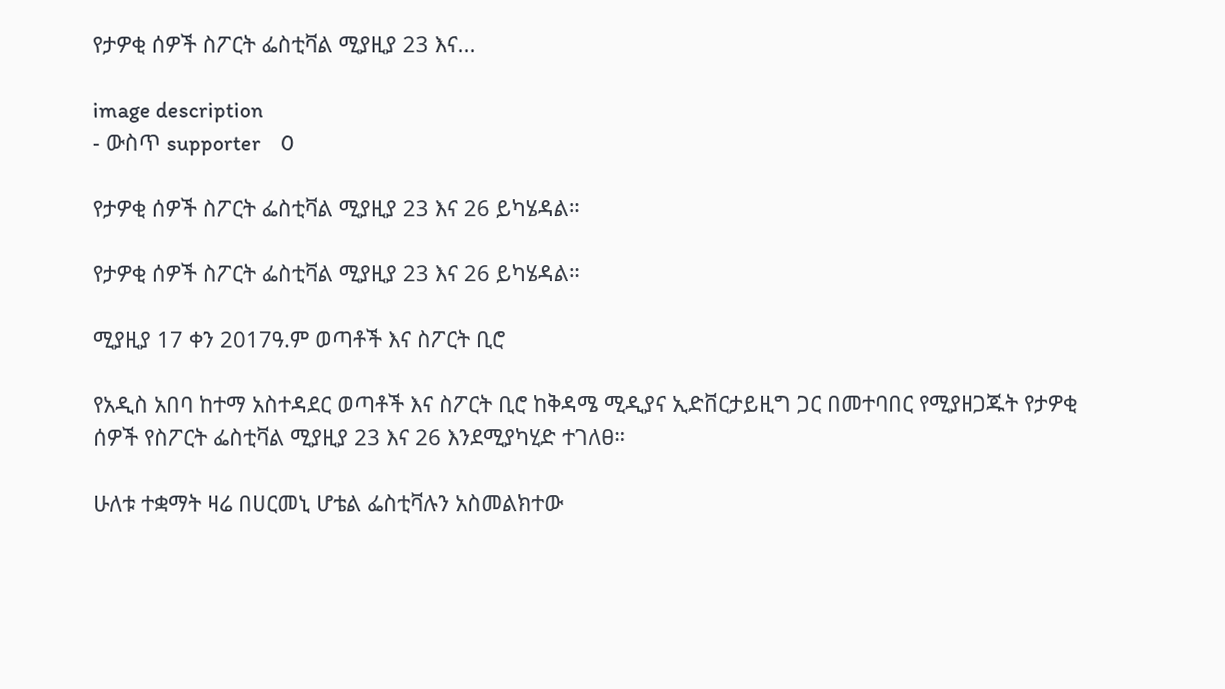የታዎቂ ሰዎች ስፖርት ፌስቲቫል ሚያዚያ 23 እና...

image description
- ውስጥ supporter    0

የታዎቂ ሰዎች ስፖርት ፌስቲቫል ሚያዚያ 23 እና 26 ይካሄዳል።

የታዎቂ ሰዎች ስፖርት ፌስቲቫል ሚያዚያ 23 እና 26 ይካሄዳል።

ሚያዚያ 17 ቀን 2017ዓ.ም ወጣቶች እና ስፖርት ቢሮ

የአዲስ አበባ ከተማ አስተዳደር ወጣቶች እና ስፖርት ቢሮ ከቅዳሜ ሚዲያና ኢድቨርታይዚግ ጋር በመተባበር የሚያዘጋጁት የታዎቂ ሰዎች የስፖርት ፌስቲቫል ሚያዚያ 23 እና 26 እንደሚያካሂድ ተገለፀ።

ሁለቱ ተቋማት ዛሬ በሀርመኒ ሆቴል ፌስቲቫሉን አስመልክተው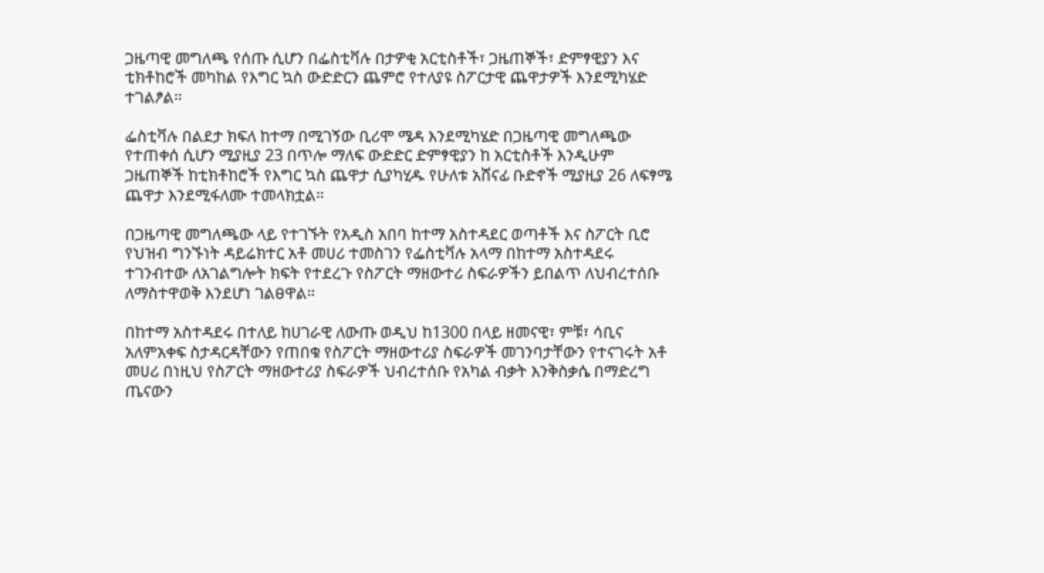ጋዜጣዊ መግለጫ የሰጡ ሲሆን በፌስቲቫሉ በታዎቂ አርቲስቶች፣ ጋዜጠኞች፣ ድምፃዊያን እና ቲክቶከሮች መካከል የእግር ኳስ ውድድርን ጨምሮ የተለያዩ ስፖርታዊ ጨዋታዎች እንደሚካሄድ ተገልፆል።

ፌስቲቫሉ በልደታ ክፍለ ከተማ በሚገኝው ቢሪሞ ሜዳ እንደሚካሄድ በጋዜጣዊ መግለጫው የተጠቀሰ ሲሆን ሚያዚያ 23 በጥሎ ማለፍ ውድድር ድምፃዊያን ከ አርቲስቶች እንዲሁም ጋዜጠኞች ከቲክቶከሮች የእግር ኳስ ጨዋታ ሲያካሂዱ የሁለቱ አሸናፊ ቡድኖች ሚያዚያ 26 ለፍፃሜ ጨዋታ እንደሚፋለሙ ተመላክቷል።

በጋዜጣዊ መግለጫው ላይ የተገኙት የአዲስ አበባ ከተማ አስተዳደር ወጣቶች እና ስፖርት ቢሮ የህዝብ ግንኙነት ዳይሬክተር አቶ መሀሪ ተመስገን የፌስቲቫሉ አላማ በከተማ አስተዳደሩ ተገንብተው ለአገልግሎት ክፍት የተደረጉ የስፖርት ማዘውተሪ ስፍራዎችን ይበልጥ ለህብረተሰቡ ለማስተዋወቅ እንደሆነ ገልፀዋል።

በከተማ አስተዳደሩ በተለይ ከሀገራዊ ለውጡ ወዲህ ከ1300 በላይ ዘመናዊ፣ ምቹ፣ ሳቢና አለምአቀፍ ስታዳርዳቸውን የጠበቁ የስፖርት ማዘውተሪያ ስፍራዎች መገንባታቸውን የተናገሩት አቶ መሀሪ በነዚህ የስፖርት ማዘውተሪያ ስፍራዎች ህብረተሰቡ የአካል ብቃት እንቅስቃሴ በማድረግ ጤናውን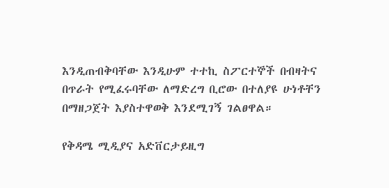እንዲጠብቅባቸው እንዲሁም ተተኪ ስፖርተኞች በብዛትና በጥራት የሚፈሩባቸው ለማድረግ ቢሮው በተለያዩ ሁነቶቸን በማዘጋጀት እያስተዋወቅ እንደሚገኝ ገልፀዋል።

የቅዳሜ ሚዲያና አድቨርታይዚግ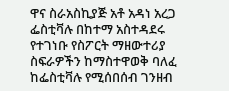ዋና ስራአስኪያጅ አቶ አዳነ አረጋ ፌስቲቫሉ በከተማ አስተዳደሩ የተገነቡ የስፖርት ማዘውተሪያ ስፍራዎችን ከማስተዋወቅ ባለፈ ከፌስቲቫሉ የሚሰበሰብ ገንዘብ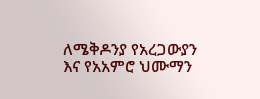ለሜቅዶንያ የአረጋውያን እና የአአምሮ ህሙማን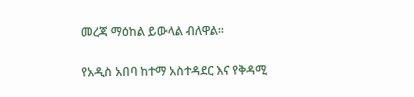መረጃ ማዕከል ይውላል ብለዋል።

የአዲስ አበባ ከተማ አስተዳደር እና የቅዳሚ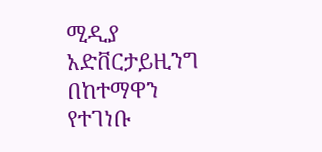ሚዲያ አድቨርታይዚንግ በከተማዋን የተገነቡ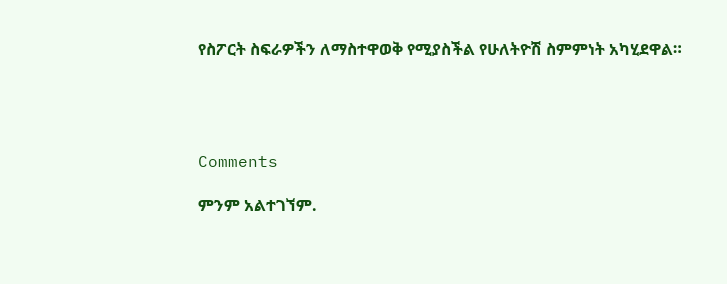የስፖርት ስፍራዎችን ለማስተዋወቅ የሚያስችል የሁለትዮሽ ስምምነት አካሂደዋል።




Comments

ምንም አልተገኘም.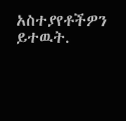አስተያየቶችዎን ይተዉት.